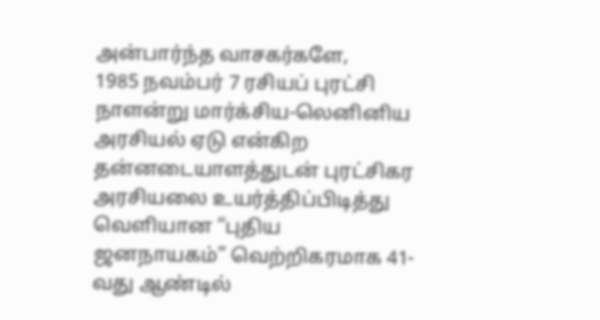அன்பார்ந்த வாசகர்களே,
1985 நவம்பர் 7 ரசியப் புரட்சி நாளன்று மார்க்சிய-லெனினிய அரசியல் ஏடு என்கிற தன்னடையாளத்துடன் புரட்சிகர அரசியலை உயர்த்திப்பிடித்து வெளியான “புதிய ஜனநாயகம்” வெற்றிகரமாக 41-வது ஆண்டில்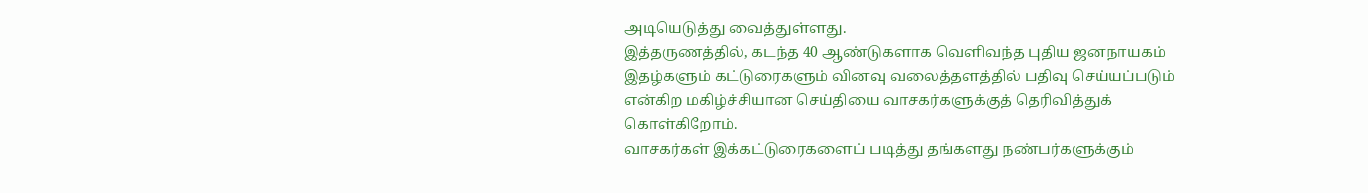அடியெடுத்து வைத்துள்ளது.
இத்தருணத்தில், கடந்த 40 ஆண்டுகளாக வெளிவந்த புதிய ஜனநாயகம் இதழ்களும் கட்டுரைகளும் வினவு வலைத்தளத்தில் பதிவு செய்யப்படும் என்கிற மகிழ்ச்சியான செய்தியை வாசகர்களுக்குத் தெரிவித்துக் கொள்கிறோம்.
வாசகர்கள் இக்கட்டுரைகளைப் படித்து தங்களது நண்பர்களுக்கும்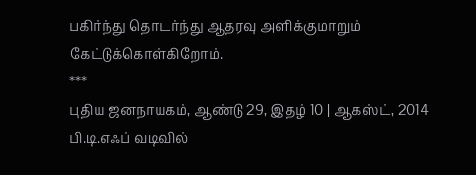பகிர்ந்து தொடர்ந்து ஆதரவு அளிக்குமாறும் கேட்டுக்கொள்கிறோம்.
***
புதிய ஜனநாயகம், ஆண்டு 29, இதழ் 10 | ஆகஸ்ட், 2014 பி.டி.எஃப் வடிவில்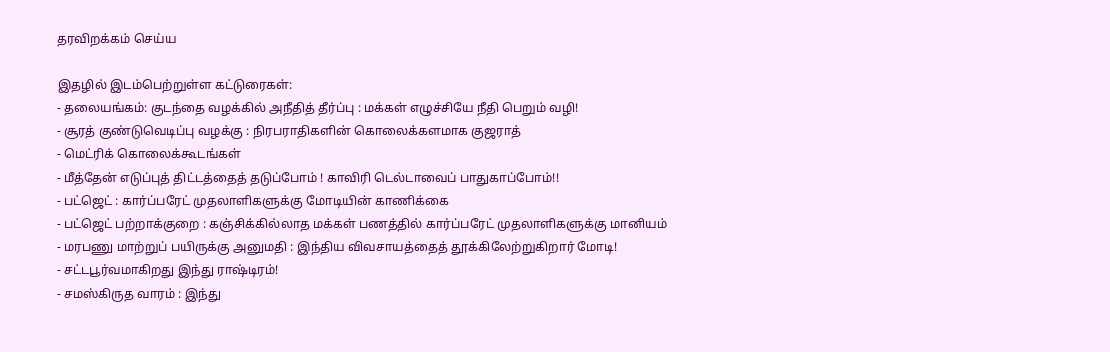தரவிறக்கம் செய்ய

இதழில் இடம்பெற்றுள்ள கட்டுரைகள்:
- தலையங்கம்: குடந்தை வழக்கில் அநீதித் தீர்ப்பு : மக்கள் எழுச்சியே நீதி பெறும் வழி!
- சூரத் குண்டுவெடிப்பு வழக்கு : நிரபராதிகளின் கொலைக்களமாக குஜராத்
- மெட்ரிக் கொலைக்கூடங்கள்
- மீத்தேன் எடுப்புத் திட்டத்தைத் தடுப்போம் ! காவிரி டெல்டாவைப் பாதுகாப்போம்!!
- பட்ஜெட் : கார்ப்பரேட் முதலாளிகளுக்கு மோடியின் காணிக்கை
- பட்ஜெட் பற்றாக்குறை : கஞ்சிக்கில்லாத மக்கள் பணத்தில் கார்ப்பரேட் முதலாளிகளுக்கு மானியம்
- மரபணு மாற்றுப் பயிருக்கு அனுமதி : இந்திய விவசாயத்தைத் தூக்கிலேற்றுகிறார் மோடி!
- சட்டபூர்வமாகிறது இந்து ராஷ்டிரம்!
- சமஸ்கிருத வாரம் : இந்து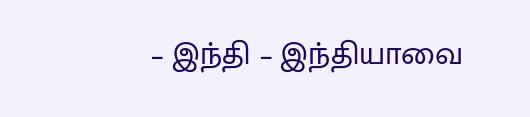– இந்தி – இந்தியாவை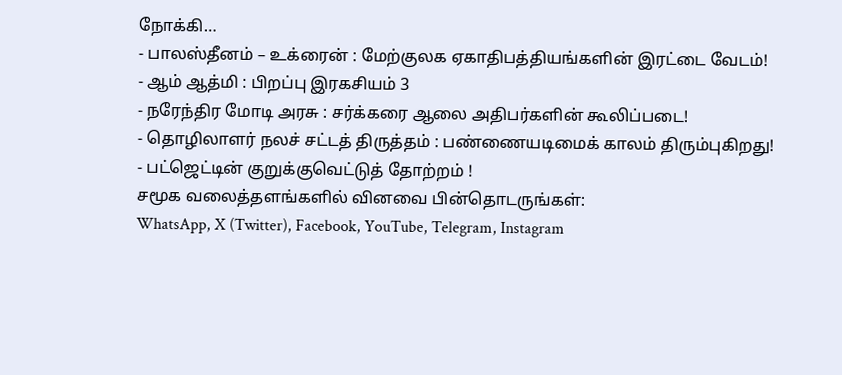நோக்கி…
- பாலஸ்தீனம் – உக்ரைன் : மேற்குலக ஏகாதிபத்தியங்களின் இரட்டை வேடம்!
- ஆம் ஆத்மி : பிறப்பு இரகசியம் 3
- நரேந்திர மோடி அரசு : சர்க்கரை ஆலை அதிபர்களின் கூலிப்படை!
- தொழிலாளர் நலச் சட்டத் திருத்தம் : பண்ணையடிமைக் காலம் திரும்புகிறது!
- பட்ஜெட்டின் குறுக்குவெட்டுத் தோற்றம் !
சமூக வலைத்தளங்களில் வினவை பின்தொடருங்கள்:
WhatsApp, X (Twitter), Facebook, YouTube, Telegram, Instagram